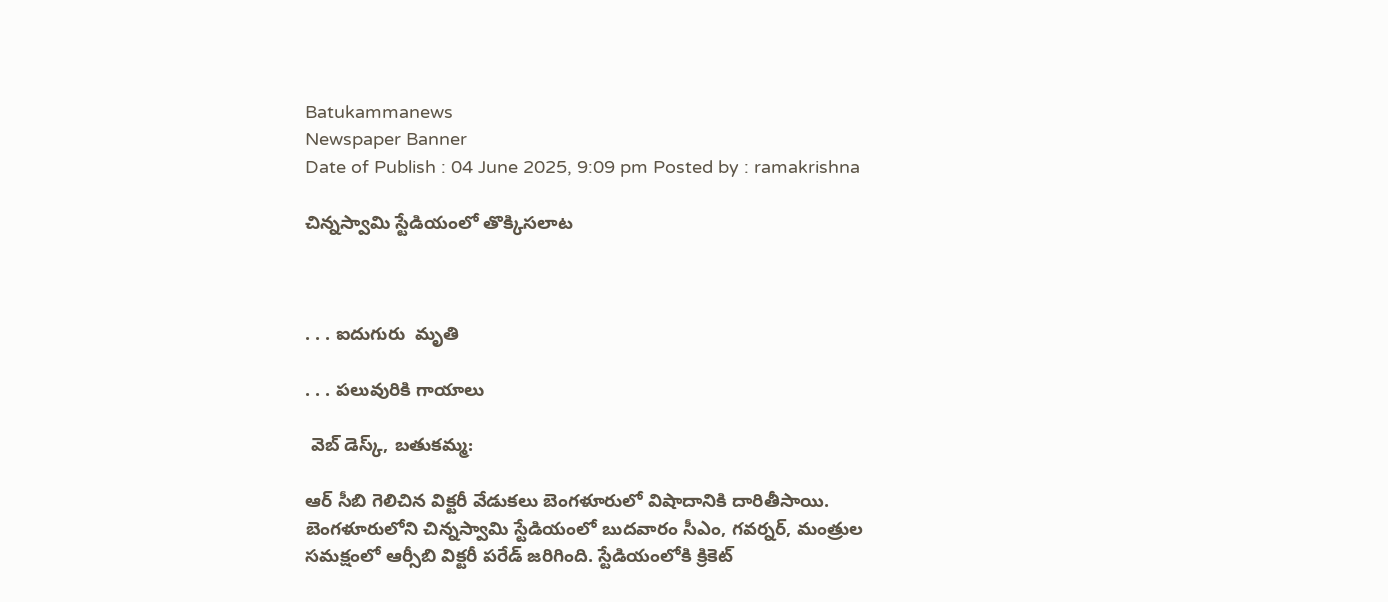Batukammanews
Newspaper Banner
Date of Publish : 04 June 2025, 9:09 pm Posted by : ramakrishna

చిన్నస్వామి స్టేడియంలో తొక్కిసలాట



. . . ఐదుగురు  మృతి

. . . పలువురికి గాయాలు

 వెబ్ డెస్క్, బతుకమ్మ:

ఆర్ సీబి గెలిచిన విక్టరీ వేడుకలు బెంగళూరులో విషాదానికి దారితీసాయి.  బెంగళూరులోని చిన్నస్వామి స్టేడియంలో బుదవారం సీఎం, గవర్నర్, మంత్రుల సమక్షంలో ఆర్సీబి విక్టరీ పరేడ్ జరిగింది. స్టేడియంలోకి క్రికెట్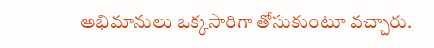అభిమానులు ఒక్కసారిగా తోసుకుంటూ వచ్చారు.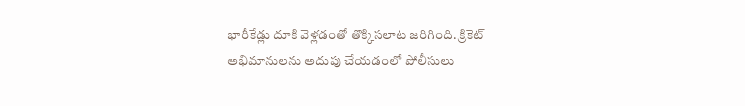భారీకేడ్లు దూకి వెళ్లడంతో తొక్కిసలాట జరిగింది. క్రికెట్ అభిమానులను అదుపు చేయడంలో పోలీసులు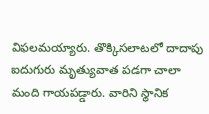విఫలమయ్యారు. తొక్కిసలాటలో దాదాపు ఐదుగురు మృత్యువాత పడగా చాలా మంది గాయపడ్డారు. వారిని స్థానిక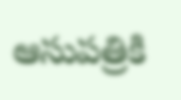ఆసుపత్రికి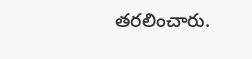తరలించారు.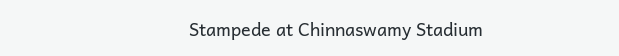Stampede at Chinnaswamy Stadium